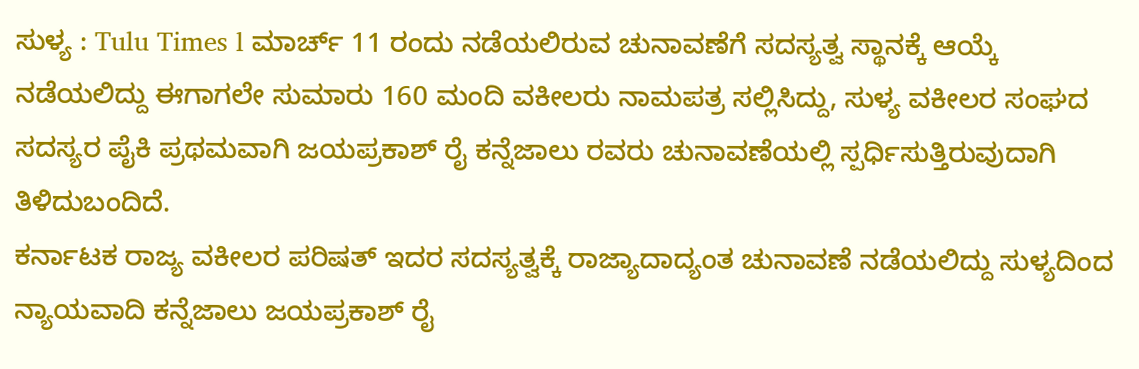ಸುಳ್ಯ : Tulu Times l ಮಾರ್ಚ್ 11 ರಂದು ನಡೆಯಲಿರುವ ಚುನಾವಣೆಗೆ ಸದಸ್ಯತ್ವ ಸ್ಥಾನಕ್ಕೆ ಆಯ್ಕೆ ನಡೆಯಲಿದ್ದು ಈಗಾಗಲೇ ಸುಮಾರು 160 ಮಂದಿ ವಕೀಲರು ನಾಮಪತ್ರ ಸಲ್ಲಿಸಿದ್ದು, ಸುಳ್ಯ ವಕೀಲರ ಸಂಘದ ಸದಸ್ಯರ ಪೈಕಿ ಪ್ರಥಮವಾಗಿ ಜಯಪ್ರಕಾಶ್ ರೈ ಕನ್ನೆಜಾಲು ರವರು ಚುನಾವಣೆಯಲ್ಲಿ ಸ್ಪರ್ಧಿಸುತ್ತಿರುವುದಾಗಿ ತಿಳಿದುಬಂದಿದೆ.
ಕರ್ನಾಟಕ ರಾಜ್ಯ ವಕೀಲರ ಪರಿಷತ್ ಇದರ ಸದಸ್ಯತ್ವಕ್ಕೆ ರಾಜ್ಯಾದಾದ್ಯಂತ ಚುನಾವಣೆ ನಡೆಯಲಿದ್ದು ಸುಳ್ಯದಿಂದ ನ್ಯಾಯವಾದಿ ಕನ್ನೆಜಾಲು ಜಯಪ್ರಕಾಶ್ ರೈ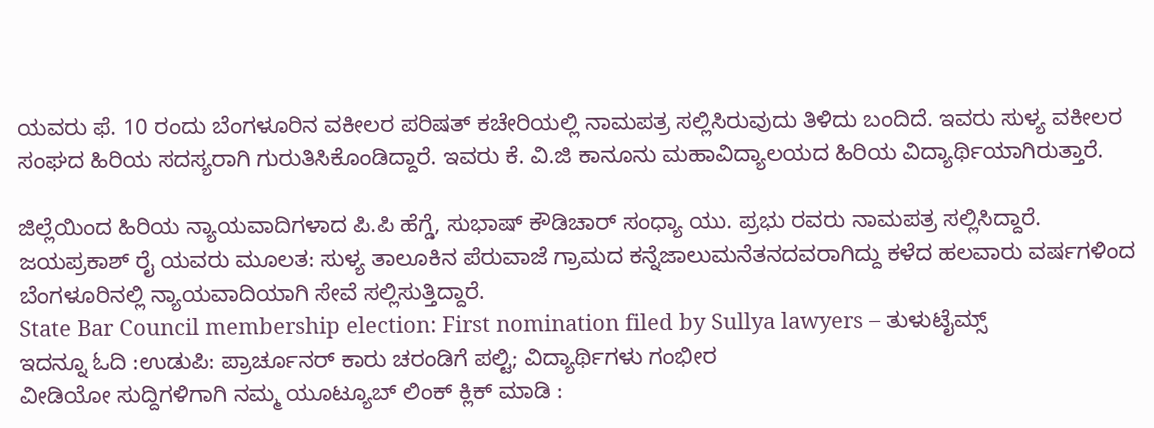ಯವರು ಫೆ. 10 ರಂದು ಬೆಂಗಳೂರಿನ ವಕೀಲರ ಪರಿಷತ್ ಕಚೇರಿಯಲ್ಲಿ ನಾಮಪತ್ರ ಸಲ್ಲಿಸಿರುವುದು ತಿಳಿದು ಬಂದಿದೆ. ಇವರು ಸುಳ್ಯ ವಕೀಲರ ಸಂಘದ ಹಿರಿಯ ಸದಸ್ಯರಾಗಿ ಗುರುತಿಸಿಕೊಂಡಿದ್ದಾರೆ. ಇವರು ಕೆ. ವಿ.ಜಿ ಕಾನೂನು ಮಹಾವಿದ್ಯಾಲಯದ ಹಿರಿಯ ವಿದ್ಯಾರ್ಥಿಯಾಗಿರುತ್ತಾರೆ.

ಜಿಲ್ಲೆಯಿಂದ ಹಿರಿಯ ನ್ಯಾಯವಾದಿಗಳಾದ ಪಿ.ಪಿ ಹೆಗ್ಡೆ, ಸುಭಾಷ್ ಕೌಡಿಚಾರ್ ಸಂಧ್ಯಾ ಯು. ಪ್ರಭು ರವರು ನಾಮಪತ್ರ ಸಲ್ಲಿಸಿದ್ದಾರೆ. ಜಯಪ್ರಕಾಶ್ ರೈ ಯವರು ಮೂಲತ: ಸುಳ್ಯ ತಾಲೂಕಿನ ಪೆರುವಾಜೆ ಗ್ರಾಮದ ಕನ್ನೆಜಾಲುಮನೆತನದವರಾಗಿದ್ದು ಕಳೆದ ಹಲವಾರು ವರ್ಷಗಳಿಂದ ಬೆಂಗಳೂರಿನಲ್ಲಿ ನ್ಯಾಯವಾದಿಯಾಗಿ ಸೇವೆ ಸಲ್ಲಿಸುತ್ತಿದ್ದಾರೆ.
State Bar Council membership election: First nomination filed by Sullya lawyers – ತುಳುಟೈಮ್ಸ್
ಇದನ್ನೂ ಓದಿ :ಉಡುಪಿ: ಪ್ರಾರ್ಚೂನರ್ ಕಾರು ಚರಂಡಿಗೆ ಪಲ್ಟಿ; ವಿದ್ಯಾರ್ಥಿಗಳು ಗಂಭೀರ
ವೀಡಿಯೋ ಸುದ್ದಿಗಳಿಗಾಗಿ ನಮ್ಮ ಯೂಟ್ಯೂಬ್ ಲಿಂಕ್ ಕ್ಲಿಕ್ ಮಾಡಿ :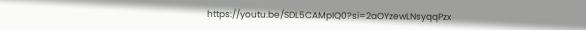https://youtu.be/SDL5CAMpIQ0?si=2aOYzewLNsyqqPzx